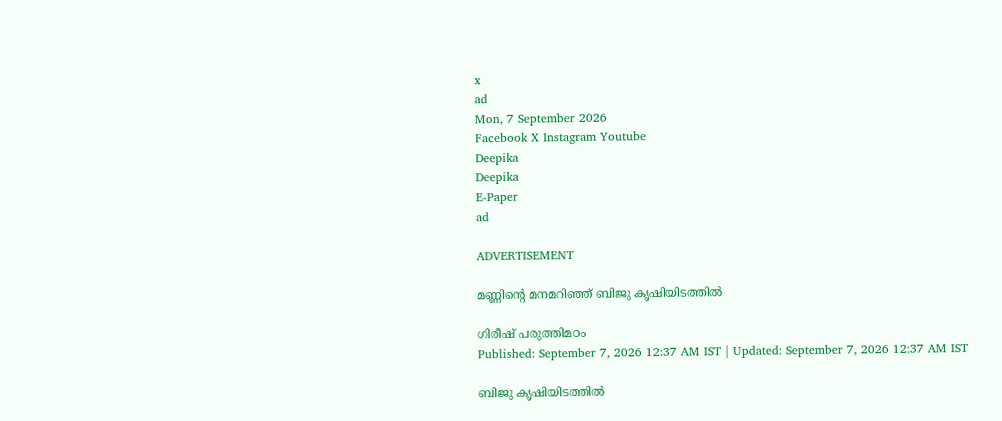x
ad
Mon, 7 September 2026
Facebook X Instagram Youtube
Deepika
Deepika
E-Paper
ad

ADVERTISEMENT

മണ്ണിന്‍റെ മനമറിഞ്ഞ് ബിജു കൃഷിയിടത്തിൽ

ഗിരീഷ് പരുത്തിമഠം
Published: September 7, 2026 12:37 AM IST | Updated: September 7, 2026 12:37 AM IST

ബിജു കൃഷിയിടത്തിൽ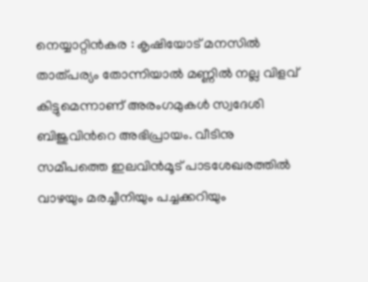നെയ്യാറ്റിന്‍കര : കൃഷിയോട് മനസില്‍ താത്പര്യം തോന്നിയാല്‍ മണ്ണില്‍ നല്ല വിളവ് കിട്ടുമെന്നാണ് അരംഗമുകള്‍ സ്വദേശി ബിജുവിന്‍റെ അഭിപ്രായം. വീടിനു സമീപത്തെ ഇലവിന്‍മൂട് പാടശേഖരത്തില്‍ വാഴയും മരച്ചീനിയും പച്ചക്കറിയും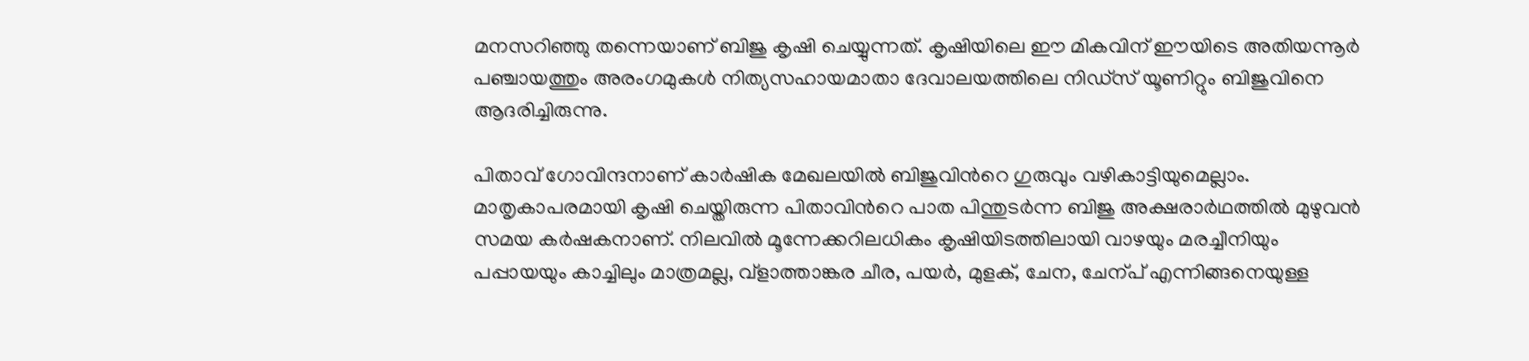മനസറിഞ്ഞു തന്നെയാണ് ബിജു കൃഷി ചെയ്യുന്നത്. കൃഷിയിലെ ഈ മികവിന് ഈയിടെ അതിയന്നൂര്‍ പഞ്ചായത്തും അരംഗമുകള്‍ നിത്യസഹായമാതാ ദേവാലയത്തിലെ നിഡ്സ് യൂണിറ്റും ബിജുവിനെ ആദരിച്ചിരുന്നു.

പിതാവ് ഗോവിന്ദനാണ് കാര്‍ഷിക മേഖലയിൽ ബിജുവിന്‍റെ ഗുരുവും വഴികാട്ടിയുമെല്ലാം. മാതൃകാപരമായി കൃഷി ചെയ്തിരുന്ന പിതാവിന്‍റെ പാത പിന്തുടര്‍ന്ന ബിജു അക്ഷരാര്‍ഥത്തില്‍ മുഴുവന്‍ സമയ കര്‍ഷകനാണ്. നിലവില്‍ മൂന്നേക്കറിലധികം കൃഷിയിടത്തിലായി വാഴയും മരച്ചീനിയും പപ്പായയും കാച്ചിലും മാത്രമല്ല, വ്ളാത്താങ്കര ചീര, പയര്‍, മുളക്, ചേന, ചേന്പ് എന്നിങ്ങനെയുള്ള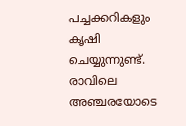പച്ചക്കറികളും കൃഷി ചെയ്യുന്നുണ്ട്. രാവിലെ അഞ്ചരയോടെ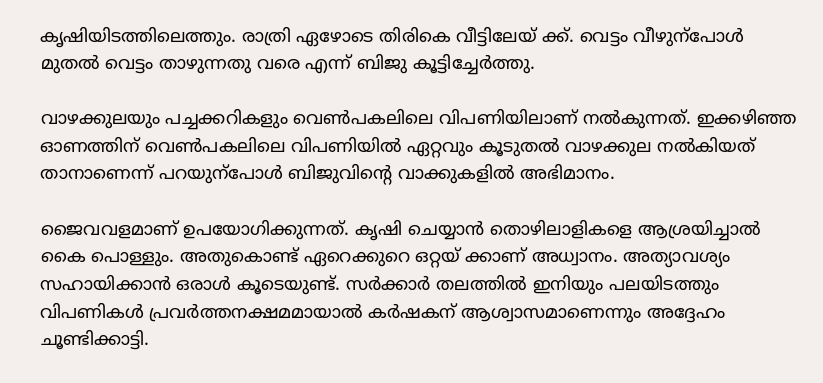കൃഷിയിടത്തിലെത്തും. രാത്രി ഏഴോടെ തിരികെ വീട്ടിലേയ് ക്ക്. വെട്ടം വീഴുന്പോള്‍ മുതല്‍ വെട്ടം താഴുന്നതു വരെ എന്ന് ബിജു കൂട്ടിച്ചേര്‍ത്തു.

വാഴക്കുലയും പച്ചക്കറികളും വെണ്‍പകലിലെ വിപണിയിലാണ് നല്‍കുന്നത്. ഇക്കഴിഞ്ഞ ഓണത്തിന് വെണ്‍പകലിലെ വിപണിയില്‍ ഏറ്റവും കൂടുതല്‍ വാഴക്കുല നല്‍കിയത് താനാണെന്ന് പറയുന്പോള്‍ ബിജുവിന്‍റെ വാക്കുകളില്‍ അഭിമാനം.

ജൈവവളമാണ് ഉപയോഗിക്കുന്നത്. കൃഷി ചെയ്യാന്‍ തൊഴിലാളികളെ ആശ്രയിച്ചാല്‍ കൈ പൊള്ളും. അതുകൊണ്ട് ഏറെക്കുറെ ഒറ്റയ് ക്കാണ് അധ്വാനം. അത്യാവശ്യം സഹായിക്കാന്‍ ഒരാള്‍ കൂടെയുണ്ട്. സര്‍ക്കാര്‍ തലത്തില്‍ ഇനിയും പലയിടത്തും വിപണികള്‍ പ്രവര്‍ത്തനക്ഷമമായാല്‍ കര്‍ഷകന് ആശ്വാസമാണെന്നും അദ്ദേഹം ചൂണ്ടിക്കാട്ടി.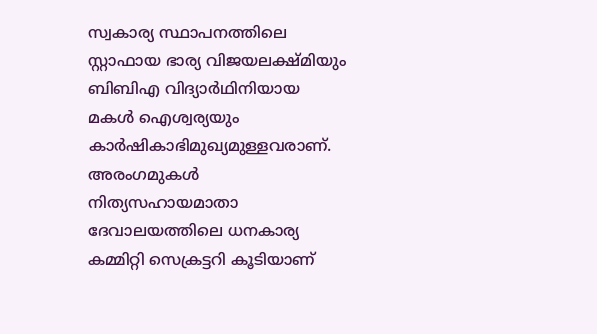സ്വകാര്യ സ്ഥാപനത്തിലെ സ്റ്റാഫായ ഭാര്യ വിജയലക്ഷ്മിയും ബിബിഎ വിദ്യാര്‍ഥിനിയായ മകള്‍ ഐശ്വര്യയും കാര്‍ഷികാഭിമുഖ്യമുള്ളവരാണ്. അരംഗമുകള്‍ നിത്യസഹായമാതാ ദേവാലയത്തിലെ ധനകാര്യ കമ്മിറ്റി സെക്രട്ടറി കൂടിയാണ്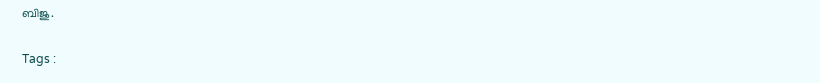ബിജു.

Tags :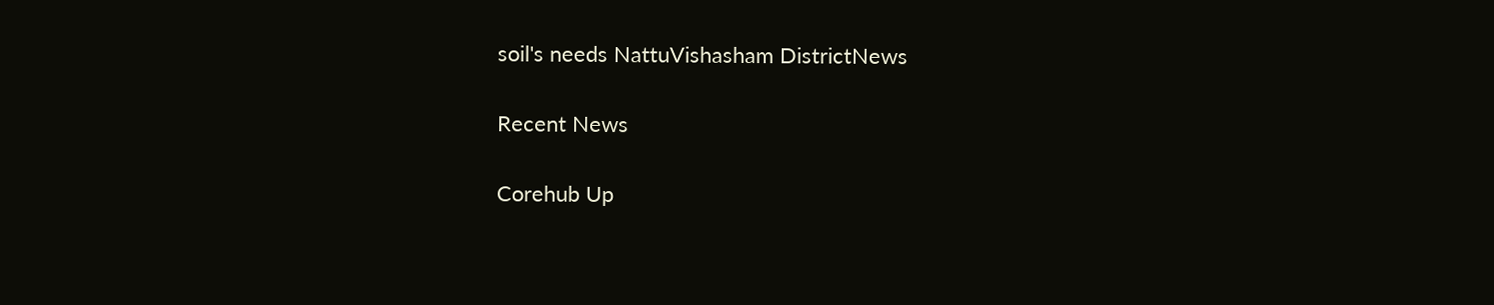soil's needs NattuVishasham DistrictNews

Recent News

Corehub Up